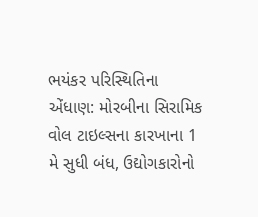ભયંકર પરિસ્થિતિના એંધાણ: મોરબીના સિરામિક વોલ ટાઇલ્સના કારખાના 1 મે સુધી બંધ, ઉદ્યોગકારોનો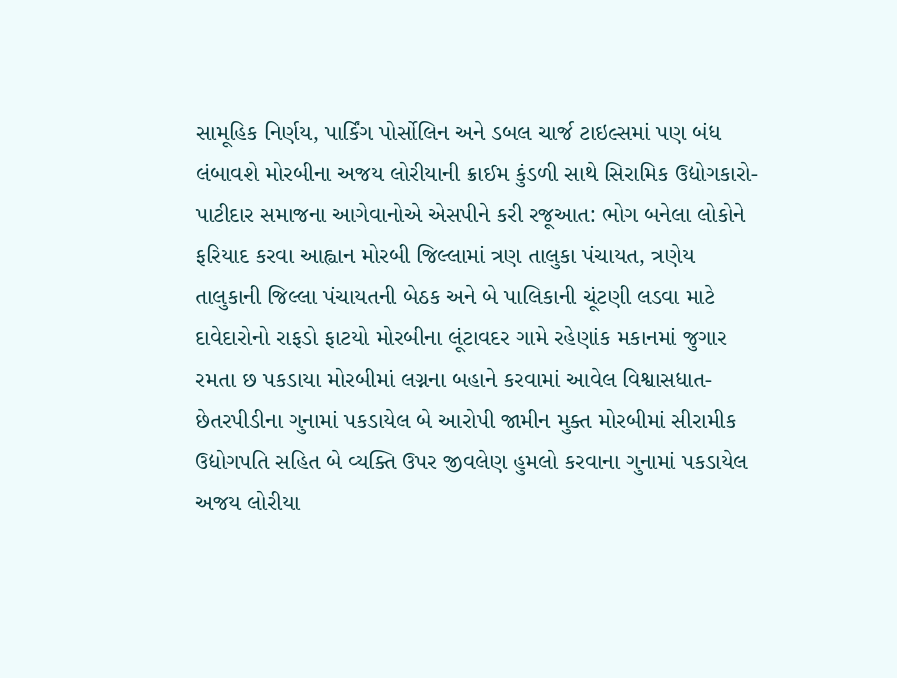સામૂહિક નિર્ણય, પાર્કિંગ પોર્સોલિન અને ડબલ ચાર્જ ટાઇલ્સમાં પણ બંધ લંબાવશે મોરબીના અજય લોરીયાની ક્રાઈમ કુંડળી સાથે સિરામિક ઉદ્યોગકારો-પાટીદાર સમાજના આગેવાનોએ એસપીને કરી રજૂઆત: ભોગ બનેલા લોકોને ફરિયાદ કરવા આહ્વાન મોરબી જિલ્લામાં ત્રણ તાલુકા પંચાયત, ત્રણેય તાલુકાની જિલ્લા પંચાયતની બેઠક અને બે પાલિકાની ચૂંટણી લડવા માટે દાવેદારોનો રાફડો ફાટયો મોરબીના લૂંટાવદર ગામે રહેણાંક મકાનમાં જુગાર રમતા છ પકડાયા મોરબીમાં લગ્નના બહાને કરવામાં આવેલ વિશ્વાસધાત-છેતરપીડીના ગુનામાં પકડાયેલ બે આરોપી જામીન મુક્ત મોરબીમાં સીરામીક ઉદ્યોગપતિ સહિત બે વ્યક્તિ ઉપર જીવલેણ હુમલો કરવાના ગુનામાં પકડાયેલ અજય લોરીયા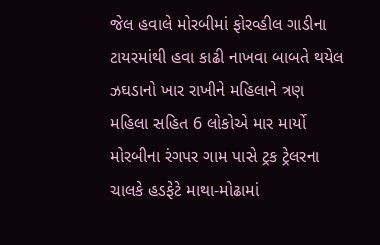જેલ હવાલે મોરબીમાં ફોરવ્હીલ ગાડીના ટાયરમાંથી હવા કાઢી નાખવા બાબતે થયેલ ઝઘડાનો ખાર રાખીને મહિલાને ત્રણ મહિલા સહિત 6 લોકોએ માર માર્યો મોરબીના રંગપર ગામ પાસે ટ્રક ટ્રેલરના ચાલકે હડફેટે માથા-મોઢામાં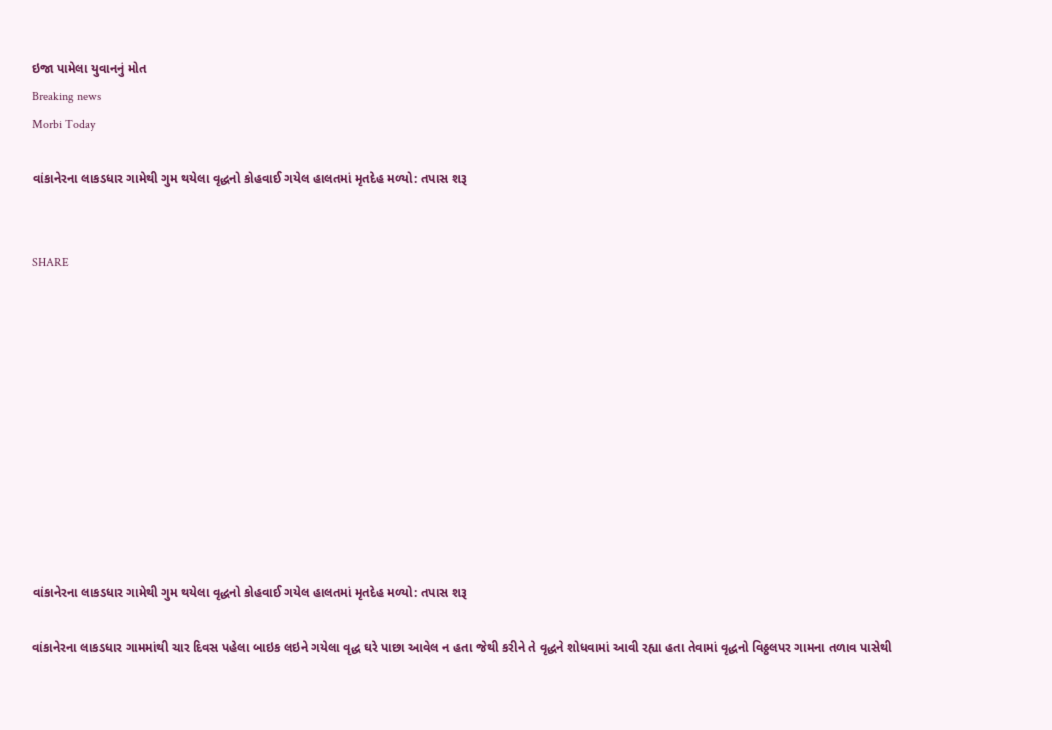ઇજા પામેલા યુવાનનું મોત
Breaking news
Morbi Today

વાંકાનેરના લાકડધાર ગામેથી ગુમ થયેલા વૃદ્ધનો કોહવાઈ ગયેલ હાલતમાં મૃતદેહ મળ્યો: તપાસ શરૂ


SHARE











વાંકાનેરના લાકડધાર ગામેથી ગુમ થયેલા વૃદ્ધનો કોહવાઈ ગયેલ હાલતમાં મૃતદેહ મળ્યો: તપાસ શરૂ

વાંકાનેરના લાકડધાર ગામમાંથી ચાર દિવસ પહેલા બાઇક લઇને ગયેલા વૃદ્ધ ઘરે પાછા આવેલ ન હતા જેથી કરીને તે વૃદ્ધને શોધવામાં આવી રહ્યા હતા તેવામાં વૃદ્ધનો વિઠ્ઠલપર ગામના તળાવ પાસેથી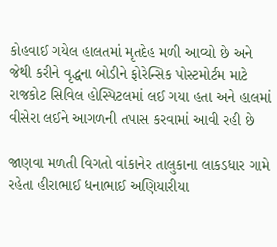કોહવાઈ ગયેલ હાલતમાં મૃતદેહ મળી આવ્યો છે અને જેથી કરીને વૃદ્ધના બોડીને ફોરેન્સિક પોસ્ટમોર્ટમ માટે રાજકોટ સિવિલ હોસ્પિટલમાં લઈ ગયા હતા અને હાલમાં વીસેરા લઈને આગળની તપાસ કરવામાં આવી રહી છે

જાણવા મળતી વિગતો વાંકાનેર તાલુકાના લાકડધાર ગામે રહેતા હીરાભાઈ ધનાભાઈ અણિયારીયા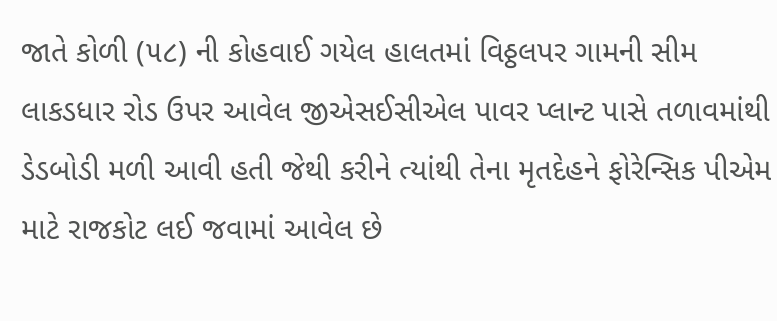જાતે કોળી (૫૮) ની કોહવાઈ ગયેલ હાલતમાં વિઠ્ઠલપર ગામની સીમ લાકડધાર રોડ ઉપર આવેલ જીએસઈસીએલ પાવર પ્લાન્ટ પાસે તળાવમાંથી ડેડબોડી મળી આવી હતી જેથી કરીને ત્યાંથી તેના મૃતદેહને ફોરેન્સિક પીએમ માટે રાજકોટ લઈ જવામાં આવેલ છે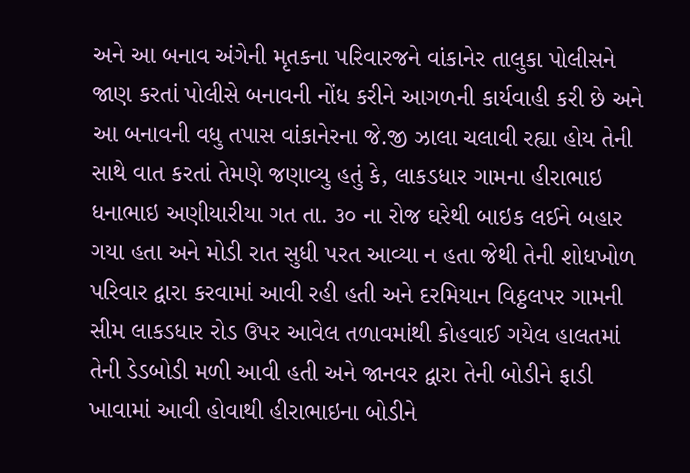અને આ બનાવ અંગેની મૃતકના પરિવારજને વાંકાનેર તાલુકા પોલીસને જાણ કરતાં પોલીસે બનાવની નોંધ કરીને આગળની કાર્યવાહી કરી છે અને આ બનાવની વધુ તપાસ વાંકાનેરના જે.જી ઝાલા ચલાવી રહ્યા હોય તેની સાથે વાત કરતાં તેમણે જણાવ્યુ હતું કે, લાકડધાર ગામના હીરાભાઇ ધનાભાઇ અણીયારીયા ગત તા. ૩૦ ના રોજ ઘરેથી બાઇક લઈને બહાર ગયા હતા અને મોડી રાત સુધી પરત આવ્યા ન હતા જેથી તેની શોધખોળ પરિવાર દ્વારા કરવામાં આવી રહી હતી અને દરમિયાન વિઠ્ઠલપર ગામની સીમ લાકડધાર રોડ ઉપર આવેલ તળાવમાંથી કોહવાઈ ગયેલ હાલતમાં તેની ડેડબોડી મળી આવી હતી અને જાનવર દ્વારા તેની બોડીને ફાડી ખાવામાં આવી હોવાથી હીરાભાઇના બોડીને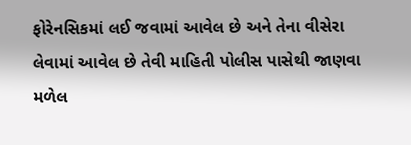ફોરેનસિકમાં લઈ જવામાં આવેલ છે અને તેના વીસેરા લેવામાં આવેલ છે તેવી માહિતી પોલીસ પાસેથી જાણવા મળેલ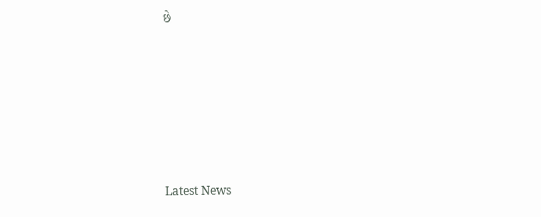છે






Latest News